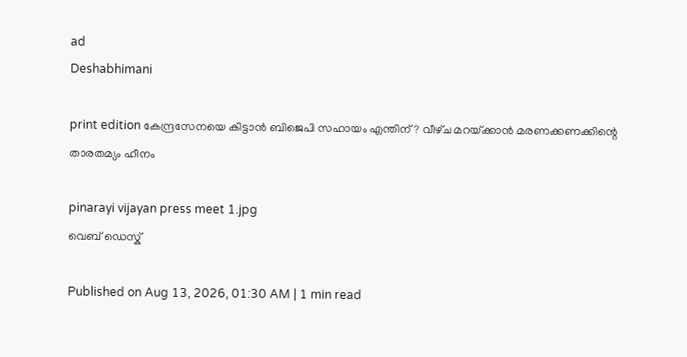ad
Deshabhimani

print edition കേന്ദ്രസേനയെ കിട്ടാൻ ബിജെപി സഹായം എന്തിന്‌? വീഴ്‌ച മറയ്‌ക്കാൻ മരണക്കണക്കിന്റെ താരതമ്യം ഹീനം

pinarayi vijayan press meet 1.jpg
വെബ് ഡെസ്ക്

Published on Aug 13, 2026, 01:30 AM | 1 min read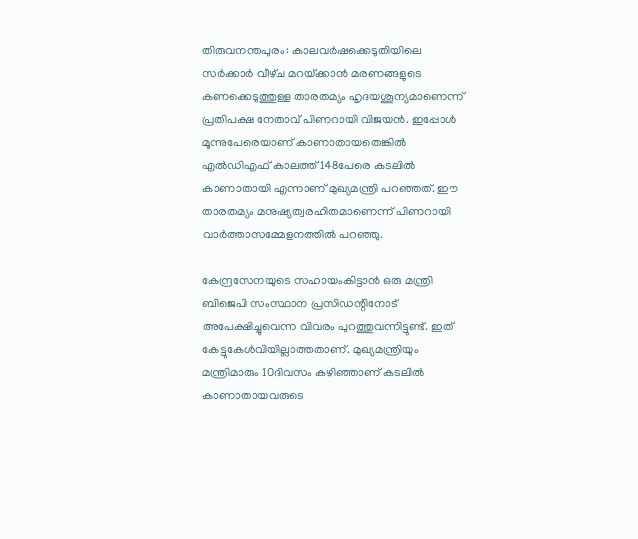തിരുവനന്തപുരം: കാലവര്‍ഷക്കെടുതിയിലെ സർക്കാർ വീഴ്‌ച മറയ്‌ക്കാൻ മരണങ്ങളുടെ കണക്കെടുത്തുള്ള താരതമ്യം ഹൃദയശൂന്യമാണെന്ന്‌ പ്രതിപക്ഷ നേതാവ്‌ പിണറായി വിജയൻ. ഇപ്പോള്‍ മൂന്നുപേരെയാണ് കാണാതായതെങ്കില്‍ എല്‍ഡിഎഫ് കാലത്ത് 148പേരെ കടലില്‍ കാണാതായി എന്നാണ്‌ മുഖ്യമന്ത്രി പറഞ്ഞത്‌. ഇ‍ൗ താരതമ്യം മനുഷ്യത്വരഹിതമാണെന്ന്‌ പിണറായി വാർത്താസമ്മേളനത്തിൽ പറഞ്ഞു.

കേന്ദ്രസേനയുടെ സഹായംകിട്ടാൻ ഒരു മന്ത്രി ബിജെപി സംസ്ഥാന പ്രസിഡന്റിനോട്‌ അപേക്ഷിച്ചുവെന്ന വിവരം പുറത്തുവന്നിട്ടുണ്ട്‌. ഇത്‌ കേട്ടുകേൾവിയില്ലാത്തതാണ്‌. മുഖ്യമന്ത്രിയും മന്ത്രിമാരും 10ദിവസം കഴിഞ്ഞാണ്‌ കടലിൽ കാണാതായവരുടെ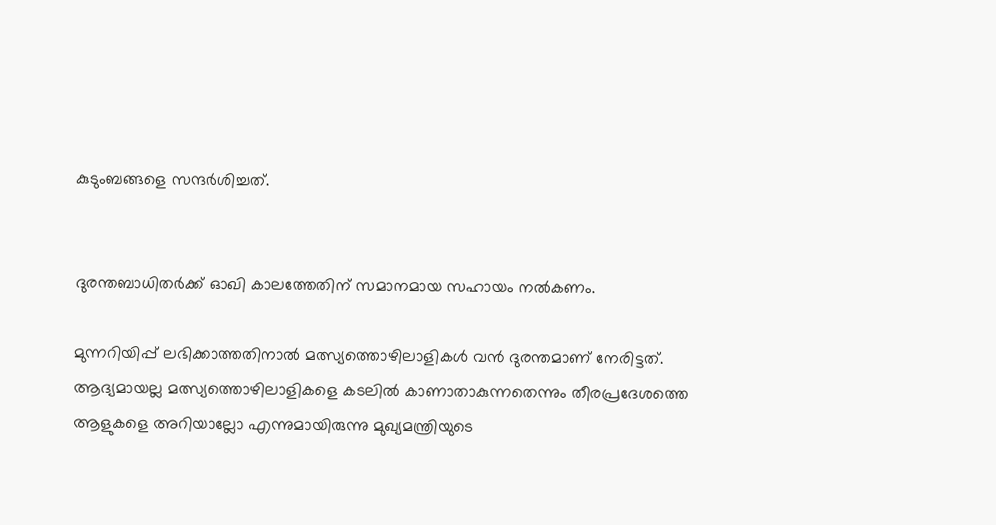കുടുംബങ്ങളെ സന്ദർശിച്ചത്‌.


ദുരന്തബാധിതർക്ക്‌ ഓഖി കാലത്തേതിന്‌ സമാനമായ സഹായം നൽകണം.

മുന്നറിയിപ്പ്‌ ലഭിക്കാത്തതിനാല്‍ മത്സ്യത്തൊഴിലാളികള്‍ വന്‍ ദുരന്തമാണ് നേരിട്ടത്‌. ആദ്യമായല്ല മത്സ്യത്തൊഴിലാളികളെ കടലില്‍ കാണാതാകുന്നതെന്നും തീരപ്രദേശത്തെ ആളുകളെ അറിയാല്ലോ എന്നുമായിരുന്നു മുഖ്യമന്ത്രിയുടെ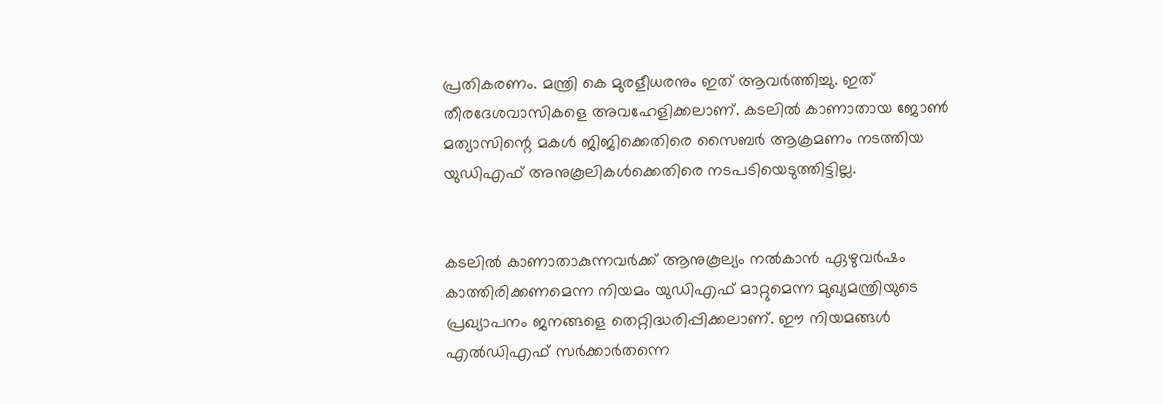പ്രതികരണം. മന്ത്രി കെ മുരളീധരനും ഇത്‌ ആവർത്തിച്ചു. ഇത്‌ തീരദേശവാസികളെ അവഹേളിക്കലാണ്‌. കടലിൽ കാണാതായ ജോണ്‍ മത്യാസിന്റെ മകള്‍ ജിജിക്കെതിരെ സൈബർ ആക്രമണം നടത്തിയ യുഡിഎഫ് അനുകൂലികള്‍ക്കെതിരെ നടപടിയെടുത്തിട്ടില്ല.


കടലില്‍ കാണാതാകുന്നവര്‍ക്ക് ആനുകൂല്യം നല്‍കാന്‍ ഏഴുവര്‍ഷം കാത്തിരിക്കണമെന്ന നിയമം യുഡിഎഫ് മാറ്റുമെന്ന മുഖ്യമന്ത്രിയുടെ പ്രഖ്യാപനം ജനങ്ങളെ തെറ്റിദ്ധരിപ്പിക്കലാണ്‌. ഇ‍ൗ നിയമങ്ങൾ എൽഡിഎഫ്‌ സർക്കാർതന്നെ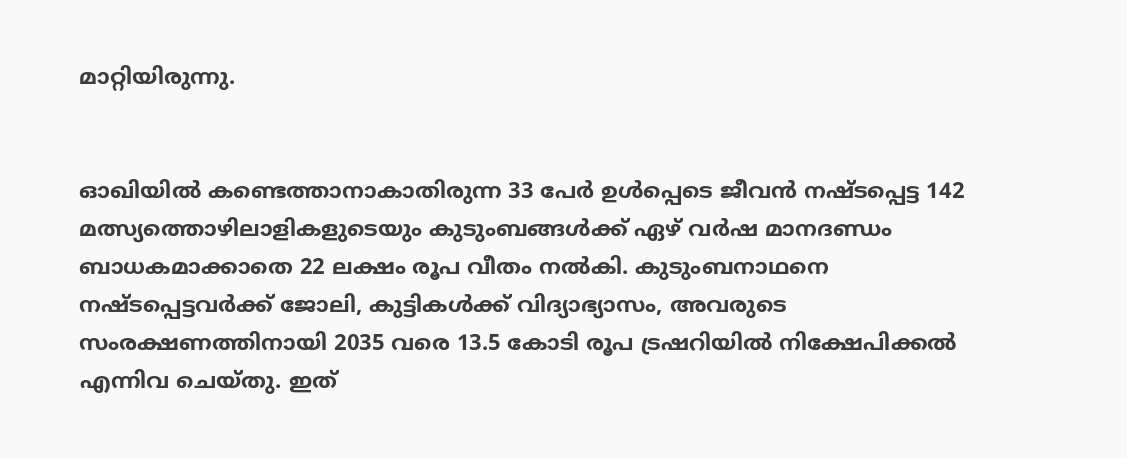മാറ്റിയിരുന്നു.


ഓഖിയിൽ കണ്ടെത്താനാകാതിരുന്ന 33 പേര്‍ ഉള്‍പ്പെടെ ജീവൻ നഷ്ടപ്പെട്ട 142 മത്സ്യത്തൊഴിലാളികളുടെയും കുടുംബങ്ങള്‍ക്ക് ഏഴ്‌ വര്‍ഷ മാനദണ്ഡം ബാധകമാക്കാതെ 22 ലക്ഷം രൂപ വീതം നല്‍കി. കുടുംബനാഥനെ നഷ്ടപ്പെട്ടവര്‍ക്ക് ജോലി, കുട്ടികള്‍ക്ക് വിദ്യാഭ്യാസം, അവരുടെ സംരക്ഷണത്തിനായി 2035 വരെ 13.5 കോടി രൂപ ട്രഷറിയില്‍ നിക്ഷേപിക്കൽ എന്നിവ ചെയ്തു. ഇത്‌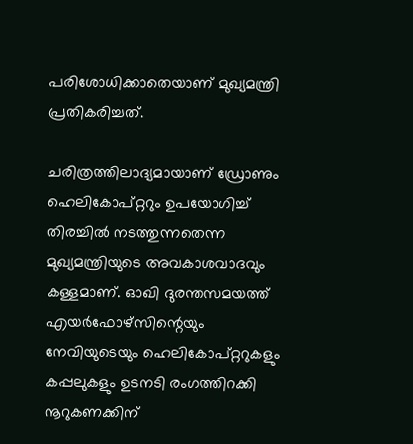പരിശോധിക്കാതെയാണ്‌ മുഖ്യമന്ത്രി പ്രതികരിച്ചത്‌.

ചരിത്രത്തിലാദ്യമായാണ് ഡ്രോണും ഹെലികോപ്റ്ററും ഉപയോഗിച്ച് തിരച്ചില്‍ നടത്തുന്നതെന്ന മുഖ്യമന്ത്രിയുടെ അവകാശവാദവും കള്ളമാണ്‌. ഓഖി ദുരന്തസമയത്ത് എയര്‍ഫോഴ്സിന്റെയും നേവിയുടെയും ഹെലികോപ്റ്ററുകളും കപ്പലുകളും ഉടനടി രംഗത്തിറക്കി നൂറുകണക്കിന്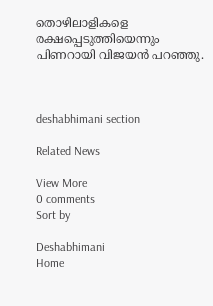തൊഴിലാളികളെ രക്ഷപ്പെടുത്തിയെന്നും പിണറായി വിജയൻ പറഞ്ഞു.



deshabhimani section

Related News

View More
0 comments
Sort by

Deshabhimani
Home